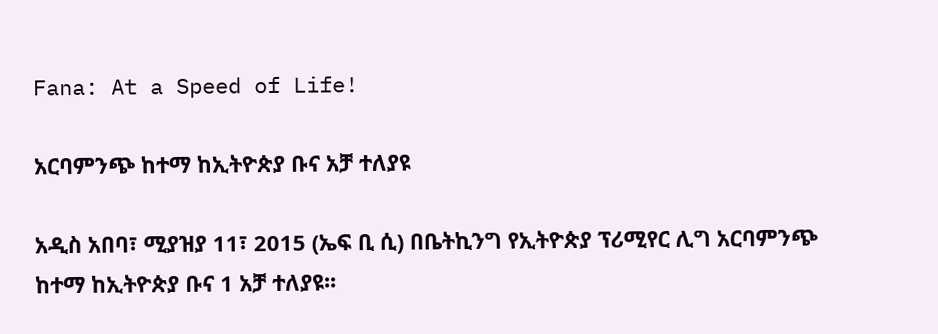Fana: At a Speed of Life!

አርባምንጭ ከተማ ከኢትዮጵያ ቡና አቻ ተለያዩ

አዲስ አበባ፣ ሚያዝያ 11፣ 2015 (ኤፍ ቢ ሲ) በቤትኪንግ የኢትዮጵያ ፕሪሚየር ሊግ አርባምንጭ ከተማ ከኢትዮጵያ ቡና 1 አቻ ተለያዩ፡፡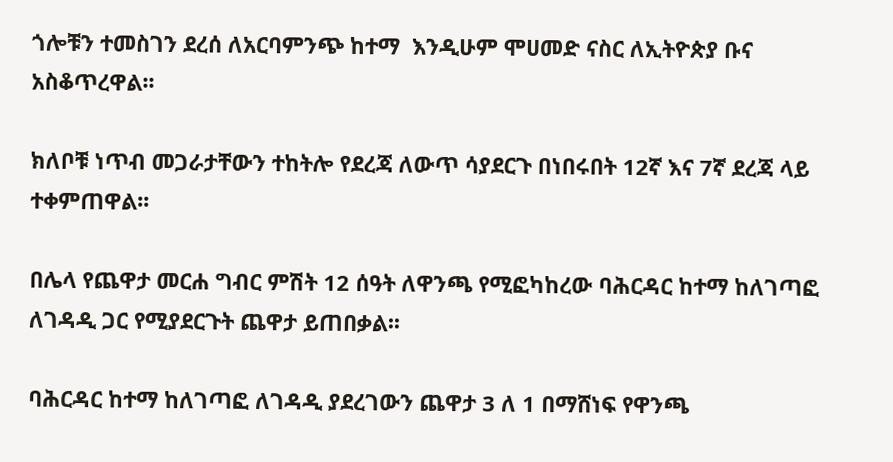ጎሎቹን ተመስገን ደረሰ ለአርባምንጭ ከተማ  እንዲሁም ሞሀመድ ናስር ለኢትዮጵያ ቡና አስቆጥረዋል፡፡

ክለቦቹ ነጥብ መጋራታቸውን ተከትሎ የደረጃ ለውጥ ሳያደርጉ በነበሩበት 12ኛ እና 7ኛ ደረጃ ላይ ተቀምጠዋል፡፡

በሌላ የጨዋታ መርሐ ግብር ምሽት 12 ሰዓት ለዋንጫ የሚፎካከረው ባሕርዳር ከተማ ከለገጣፎ ለገዳዲ ጋር የሚያደርጉት ጨዋታ ይጠበቃል፡፡

ባሕርዳር ከተማ ከለገጣፎ ለገዳዲ ያደረገውን ጨዋታ 3 ለ 1 በማሸነፍ የዋንጫ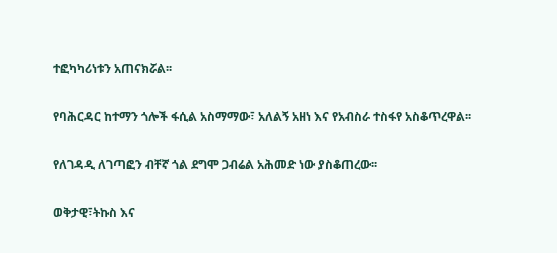ተፎካካሪነቱን አጠናክሯል፡፡

የባሕርዳር ከተማን ጎሎች ፋሲል አስማማው፣ አለልኝ አዘነ እና የአብስራ ተስፋየ አስቆጥረዋል፡፡

የለገዳዲ ለገጣፎን ብቸኛ ጎል ደግሞ ጋብሬል አሕመድ ነው ያስቆጠረው፡፡

ወቅታዊ፣ትኩስ እና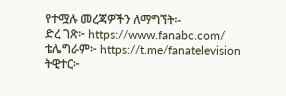የተሟሉ መረጃዎችን ለማግኘት፡-
ድረ ገጽ፦ https://www.fanabc.com/
ቴሌግራም፦ https://t.me/fanatelevision
ትዊተር፦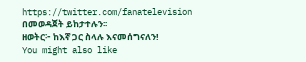https://twitter.com/fanatelevision በመወዳጀት ይከታተሉን፡፡
ዘወትር፦ ከእኛ ጋር ስላሉ እናመሰግናለን!
You might also like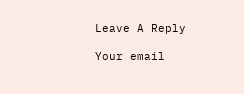Leave A Reply

Your email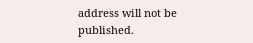address will not be published.